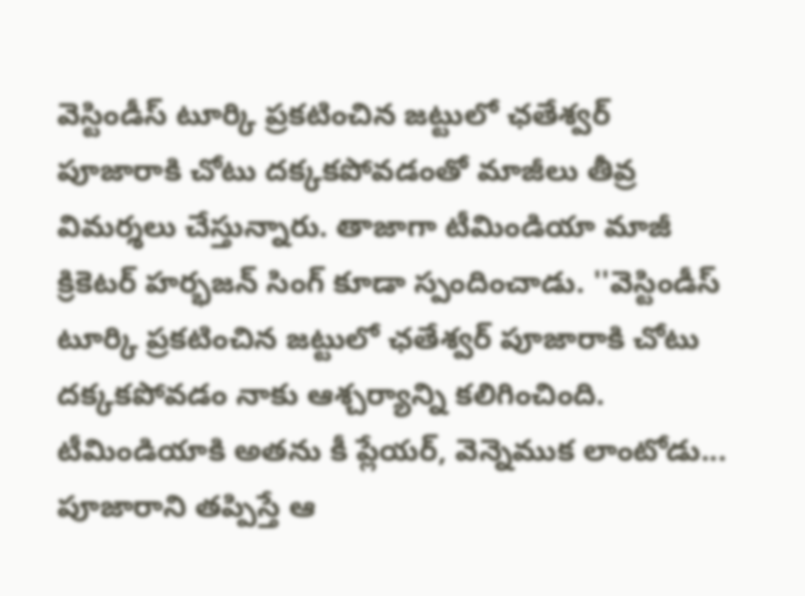వెస్టిండీస్ టూర్కి ప్రకటించిన జట్టులో ఛతేశ్వర్ పూజారాకి చోటు దక్కకపోవడంతో మాజీలు తీవ్ర విమర్శలు చేస్తున్నారు. తాజాగా టీమిండియా మాజీ క్రికెటర్ హర్భజన్ సింగ్ కూడా స్పందించాడు. ''వెస్టిండీస్ టూర్కి ప్రకటించిన జట్టులో ఛతేశ్వర్ పూజారాకి చోటు దక్కకపోవడం నాకు ఆశ్చర్యాన్ని కలిగించింది. టీమిండియాకి అతను కీ ప్లేయర్, వెన్నెముక లాంటోడు... పూజారాని తప్పిస్తే ఆ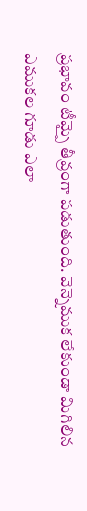ప్రభావం టీమ్పై తీవ్రంగా పడుతుంది. వెన్నెముక లేకుండా మిగిలిన ఎముకల గూడు ఎలా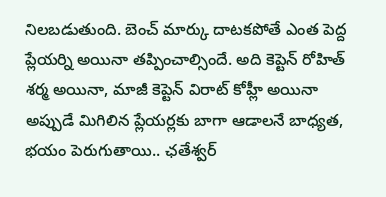నిలబడుతుంది. బెంచ్ మార్కు దాటకపోతే ఎంత పెద్ద ప్లేయర్ని అయినా తప్పించాల్సిందే. అది కెప్టెన్ రోహిత్ శర్మ అయినా, మాజీ కెప్టెన్ విరాట్ కోహ్లీ అయినా అప్పుడే మిగిలిన ప్లేయర్లకు బాగా ఆడాలనే బాధ్యత, భయం పెరుగుతాయి.. ఛతేశ్వర్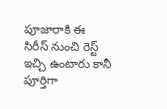పూజారాకి ఈ సిరీస్ నుంచి రెస్ట్ ఇచ్చి ఉంటారు కానీ పూర్తిగా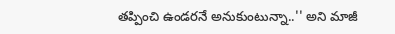తప్పించి ఉండరనే అనుకుంటున్నా..'' అని మాజీ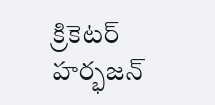క్రికెటర్ హర్భజన్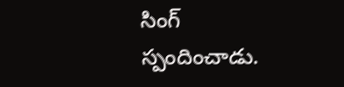సింగ్ స్పందించాడు.